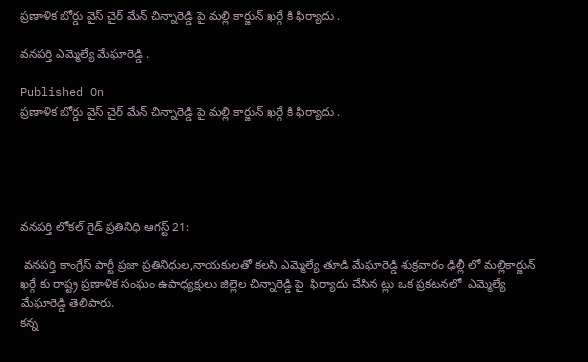ప్రణాళిక బోర్డు వైస్ చైర్ మేన్ చిన్నారెడ్డి పై మల్లి కార్జున్ ఖర్గే కి ఫిర్యాదు .

వనపర్తి ఎమ్మెల్యే మేఘారెడ్డి .

Published On
ప్రణాళిక బోర్డు వైస్ చైర్ మేన్ చిన్నారెడ్డి పై మల్లి కార్జున్ ఖర్గే కి ఫిర్యాదు .





వనపర్తి లోకల్ గైడ్ ప్రతినిధి ఆగస్ట్ 21:

 వనపర్తి కాంగ్రేస్ పార్టీ ప్రజా ప్రతినిధుల,నాయకులతో కలసి ఎమ్మెల్యే తూడి మేఘారెడ్డి శుక్రవారం ఢిల్లీ లో మల్లికార్జున్ ఖర్గే కు రాష్ట్ర ప్రణాళిక సంఘం ఉపాధ్యక్షులు జిల్లెల చిన్నారెడ్డి పై  ఫిర్యాదు చేసిన ట్లు ఒక ప్రకటనలో  ఎమ్మెల్యే మేఘారెడ్డి తెలిపారు.
కన్న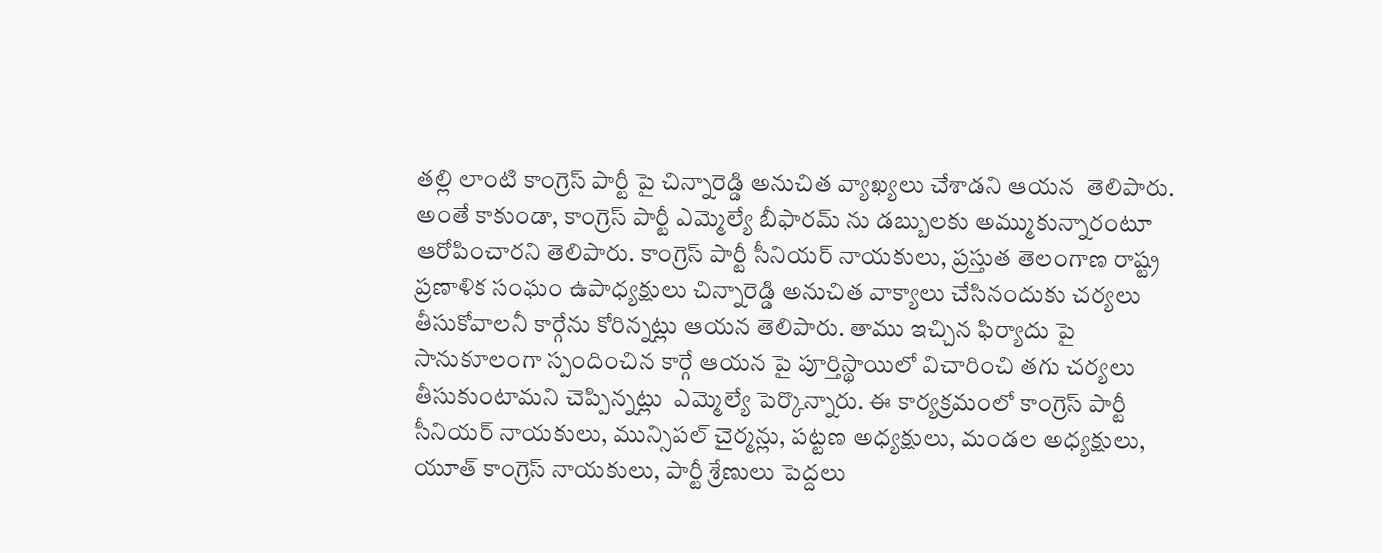తల్లి లాంటి కాంగ్రెస్ పార్టీ పై చిన్నారెడ్డి అనుచిత వ్యాఖ్యలు చేశాడని ఆయన  తెలిపారు. అంతే కాకుండా, కాంగ్రెస్ పార్టీ ఎమ్మెల్యే బీఫారమ్ ను డబ్బులకు అమ్ముకున్నారంటూ ఆరోపించారని తెలిపారు. కాంగ్రెస్ పార్టీ సీనియర్ నాయకులు, ప్రస్తుత తెలంగాణ రాష్ట్ర ప్రణాళిక సంఘం ఉపాధ్యక్షులు చిన్నారెడ్డి అనుచిత వాక్యాలు చేసినందుకు చర్యలు తీసుకోవాలనీ కార్గేను కోరిన్నట్లు ఆయన తెలిపారు. తాము ఇచ్చిన ఫిర్యాదు పై  సానుకూలంగా స్పందించిన కార్గే ఆయన పై పూర్తిస్థాయిలో విచారించి తగు చర్యలు తీసుకుంటామని చెప్పిన్నట్లు  ఎమ్మెల్యే పెర్కొన్నారు. ఈ కార్యక్రమంలో కాంగ్రెస్ పార్టీ సీనియర్ నాయకులు, మున్సిపల్ చైర్మన్లు, పట్టణ అధ్యక్షులు, మండల అధ్యక్షులు, యూత్ కాంగ్రెస్ నాయకులు, పార్టీ శ్రేణులు పెద్దలు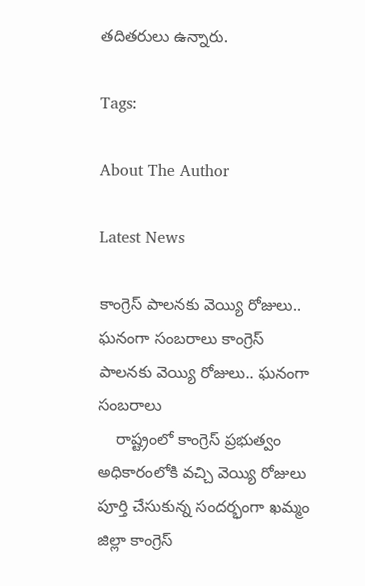తదితరులు ఉన్నారు.

Tags:

About The Author

Latest News

కాంగ్రెస్‌ పాలనకు వెయ్యి రోజులు.. ఘనంగా సంబరాలు కాంగ్రెస్‌ పాలనకు వెయ్యి రోజులు.. ఘనంగా సంబరాలు
    రాష్ట్రంలో కాంగ్రెస్‌ ప్రభుత్వం అధికారంలోకి వచ్చి వెయ్యి రోజులు పూర్తి చేసుకున్న సందర్భంగా ఖమ్మం జిల్లా కాంగ్రెస్‌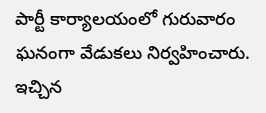పార్టీ కార్యాలయంలో గురువారం ఘనంగా వేడుకలు నిర్వహించారు.
ఇచ్చిన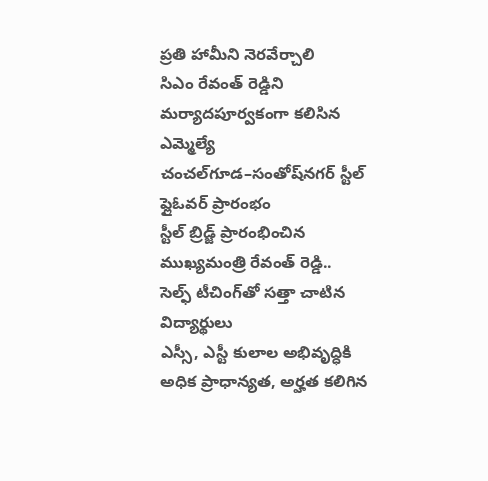ప్రతి హామీని నెరవేర్చాలి
సిఎం రేవంత్ రెడ్డిని మర్యాదపూర్వకంగా కలిసిన ఎమ్మెల్యే
చంచల్‌గూడ–సంతోష్‌నగర్ స్టీల్ ఫ్లైఓవర్ ప్రారంభం
స్టీల్ బ్రిడ్జ్ ప్రారంభించిన ముఖ్యమంత్రి రేవంత్ రెడ్డి..
సెల్ఫ్ టీచింగ్‌తో సత్తా చాటిన విద్యార్థులు
ఎస్సీ, ఎస్టీ కులాల అభివృద్ధికి అధిక ప్రాధాన్యత, అర్హత కలిగిన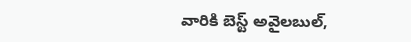వారికి బెస్ట్ అవైలబుల్,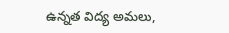ఉన్నత విద్య అమలు,